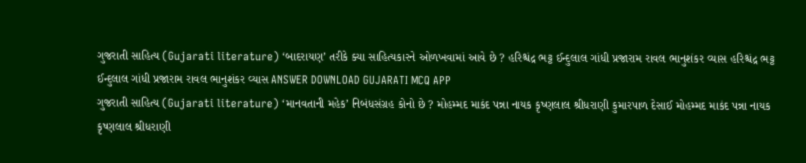ગુજરાતી સાહિત્ય (Gujarati literature) ‘બાદરાયણ’ તરીકે ક્યા સાહિત્યકારને ઓળખવામાં આવે છે ? હરિશ્ચંદ્ર ભટ્ટ ઈન્દુલાલ ગાંધી પ્રજારામ રાવલ ભાનુશંકર વ્યાસ હરિશ્ચંદ્ર ભટ્ટ ઈન્દુલાલ ગાંધી પ્રજારામ રાવલ ભાનુશંકર વ્યાસ ANSWER DOWNLOAD GUJARATI MCQ APP
ગુજરાતી સાહિત્ય (Gujarati literature) ‘માનવતાની મહેક’ નિબંધસંગ્રહ કોનો છે ? મોહમ્મદ માકંદ પન્ના નાયક કૃષ્ણલાલ શ્રીધરાણી કુમારપાળ દેસાઈ મોહમ્મદ માકંદ પન્ના નાયક કૃષ્ણલાલ શ્રીધરાણી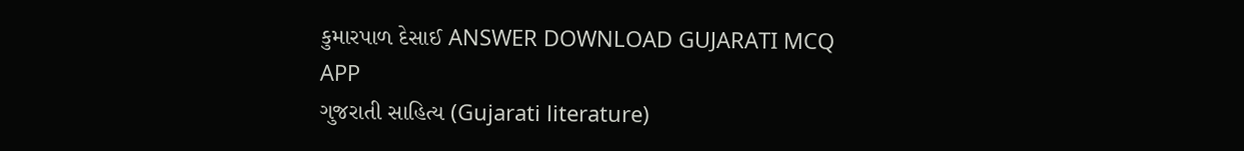કુમારપાળ દેસાઈ ANSWER DOWNLOAD GUJARATI MCQ APP
ગુજરાતી સાહિત્ય (Gujarati literature)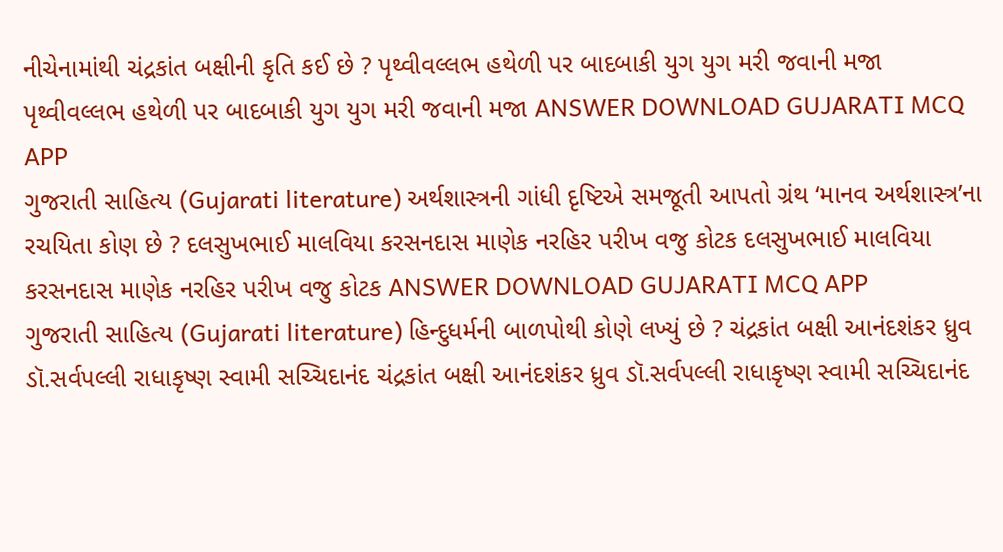નીચેનામાંથી ચંદ્રકાંત બક્ષીની કૃતિ કઈ છે ? પૃથ્વીવલ્લભ હથેળી પર બાદબાકી યુગ યુગ મરી જવાની મજા પૃથ્વીવલ્લભ હથેળી પર બાદબાકી યુગ યુગ મરી જવાની મજા ANSWER DOWNLOAD GUJARATI MCQ APP
ગુજરાતી સાહિત્ય (Gujarati literature) અર્થશાસ્ત્રની ગાંધી દૃષ્ટિએ સમજૂતી આપતો ગ્રંથ ‘માનવ અર્થશાસ્ત્ર’ના રચયિતા કોણ છે ? દલસુખભાઈ માલવિયા કરસનદાસ માણેક નરહિર પરીખ વજુ કોટક દલસુખભાઈ માલવિયા કરસનદાસ માણેક નરહિર પરીખ વજુ કોટક ANSWER DOWNLOAD GUJARATI MCQ APP
ગુજરાતી સાહિત્ય (Gujarati literature) હિન્દુધર્મની બાળપોથી કોણે લખ્યું છે ? ચંદ્રકાંત બક્ષી આનંદશંકર ધ્રુવ ડૉ.સર્વપલ્લી રાધાકૃષ્ણ સ્વામી સચ્ચિદાનંદ ચંદ્રકાંત બક્ષી આનંદશંકર ધ્રુવ ડૉ.સર્વપલ્લી રાધાકૃષ્ણ સ્વામી સચ્ચિદાનંદ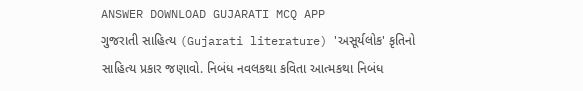ANSWER DOWNLOAD GUJARATI MCQ APP
ગુજરાતી સાહિત્ય (Gujarati literature) 'અસૂર્યલોક' કૃતિનો સાહિત્ય પ્રકાર જણાવો. નિબંધ નવલકથા કવિતા આત્મકથા નિબંધ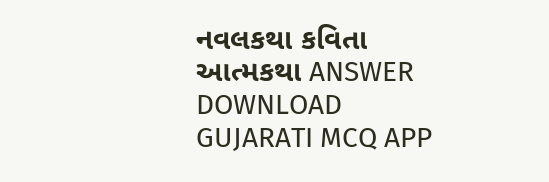નવલકથા કવિતા આત્મકથા ANSWER DOWNLOAD GUJARATI MCQ APP